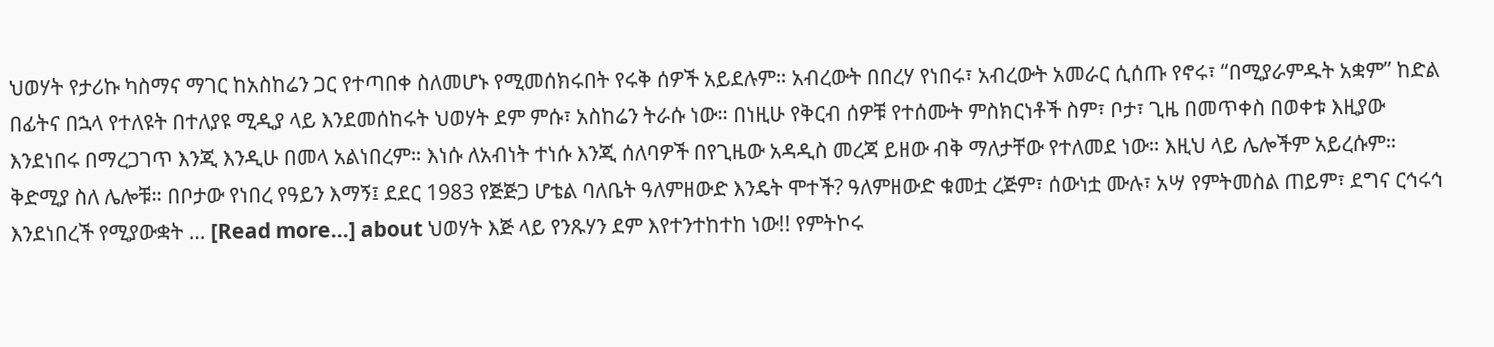ህወሃት የታሪኩ ካስማና ማገር ከአስከሬን ጋር የተጣበቀ ስለመሆኑ የሚመሰክሩበት የሩቅ ሰዎች አይደሉም። አብረውት በበረሃ የነበሩ፣ አብረውት አመራር ሲሰጡ የኖሩ፣ “በሚያራምዱት አቋም” ከድል በፊትና በኋላ የተለዩት በተለያዩ ሚዲያ ላይ እንደመሰከሩት ህወሃት ደም ምሱ፣ አስከሬን ትራሱ ነው። በነዚሁ የቅርብ ሰዎቹ የተሰሙት ምስክርነቶች ስም፣ ቦታ፣ ጊዜ በመጥቀስ በወቀቱ እዚያው እንደነበሩ በማረጋገጥ እንጂ እንዲሁ በመላ አልነበረም። እነሱ ለአብነት ተነሱ እንጂ ሰለባዎች በየጊዜው አዳዲስ መረጃ ይዘው ብቅ ማለታቸው የተለመደ ነው። እዚህ ላይ ሌሎችም አይረሱም። ቅድሚያ ስለ ሌሎቹ። በቦታው የነበረ የዓይን እማኝ፤ ደደር 1983 የጅጅጋ ሆቴል ባለቤት ዓለምዘውድ እንዴት ሞተች? ዓለምዘውድ ቁመቷ ረጅም፣ ሰውነቷ ሙሉ፣ አሣ የምትመስል ጠይም፣ ደግና ርኅሩኅ እንደነበረች የሚያውቋት … [Read more...] about ህወሃት እጅ ላይ የንጹሃን ደም እየተንተከተከ ነው!! የምትኮሩ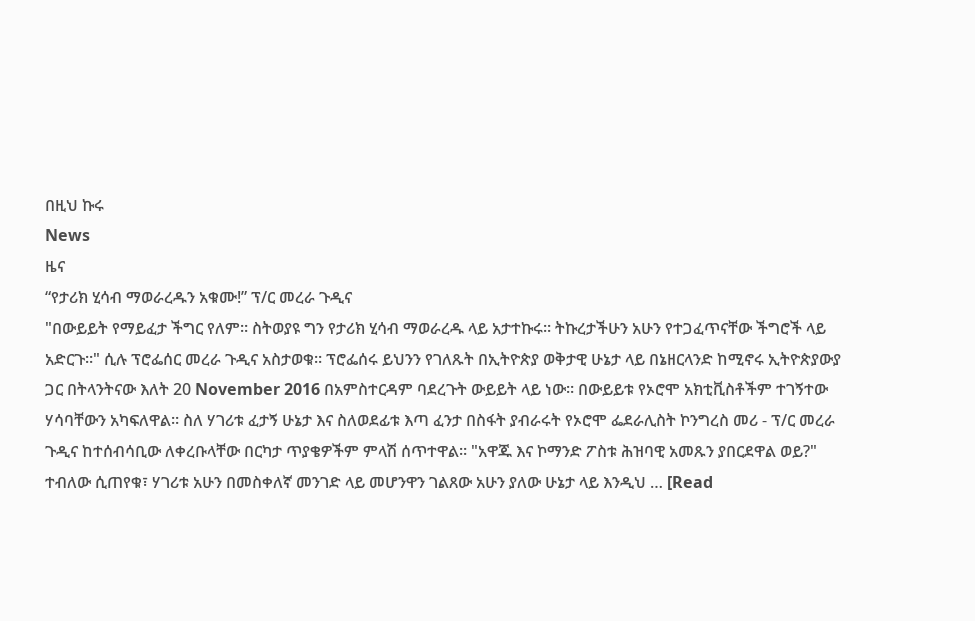በዚህ ኩሩ
News
ዜና
“የታሪክ ሂሳብ ማወራረዱን አቁሙ!” ፕ/ር መረራ ጉዲና
"በውይይት የማይፈታ ችግር የለም። ስትወያዩ ግን የታሪክ ሂሳብ ማወራረዱ ላይ አታተኩሩ። ትኩረታችሁን አሁን የተጋፈጥናቸው ችግሮች ላይ አድርጉ።" ሲሉ ፕሮፌሰር መረራ ጉዲና አስታወቁ። ፕሮፌሰሩ ይህንን የገለጹት በኢትዮጵያ ወቅታዊ ሁኔታ ላይ በኔዘርላንድ ከሚኖሩ ኢትዮጵያውያ ጋር በትላንትናው እለት 20 November 2016 በአምስተርዳም ባደረጉት ውይይት ላይ ነው። በውይይቱ የኦሮሞ አክቲቪስቶችም ተገኝተው ሃሳባቸውን አካፍለዋል። ስለ ሃገሪቱ ፈታኝ ሁኔታ እና ስለወደፊቱ እጣ ፈንታ በስፋት ያብራሩት የኦሮሞ ፌደራሊስት ኮንግረስ መሪ - ፕ/ር መረራ ጉዲና ከተሰብሳቢው ለቀረቡላቸው በርካታ ጥያቄዎችም ምላሽ ሰጥተዋል። "አዋጁ እና ኮማንድ ፖስቱ ሕዝባዊ አመጹን ያበርደዋል ወይ?" ተብለው ሲጠየቁ፣ ሃገሪቱ አሁን በመስቀለኛ መንገድ ላይ መሆንዋን ገልጸው አሁን ያለው ሁኔታ ላይ እንዲህ … [Read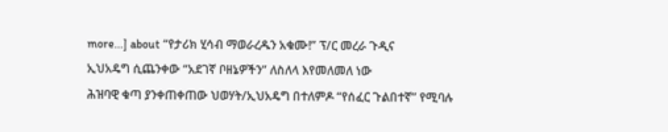more...] about “የታሪክ ሂሳብ ማወራረዱን አቁሙ!” ፕ/ር መረራ ጉዲና
ኢህአዴግ ሲጨንቀው “አደገኛ ቦዘኔዎችን” ለስለላ እየመለመለ ነው
ሕዝባዊ ቁጣ ያንቀጠቀጠው ህወሃት/ኢህአዴግ በተለምዶ “የሰፈር ጉልበተኛ” የሚባሉ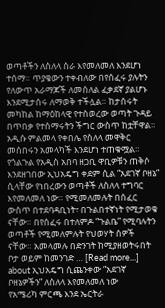ወጣቶችን ለስለላ ስራ እየመለመለ እንደሆነ ተሰማ። ጥያቄውን ተቀብለው በየሰፈሩ ያሉትን የለውጥ አራማጆች ለመሰለል ፈቃደኛ ያልሆኑ እንደሚታሰሩ ለማወቅ ተችሏል። ከታሰሩት መካከል ከማዕከላዊ የተሰወረው ወጣት ጉዳይ በጥበቃ የተሰማሩትን ችግር ውስጥ ከቷቸዋል። አዲሱ ምልመላ የቀበሌ የስለላ መዋቅር መሰበሩን አመላካች እንደሆነ ተጠቁሟል። የጎልጉል የአዲስ አበባ ዘጋቢ ዋቢዎቹን ጠቅሶ እንደዘገበው ኢህአዴግ ቀደም ሲል “አደገኛ ቦዘኔ” ሲላቸው የነበረውን ወጣቶች ለስለላ ተግባር እየመለመለ ነው። የሚመለመሉት በሰፈር ውስጥ በተደባዳቢነት፣ በጉልበተኛነት የሚታወቁ ናቸው። በየሰፈሩ በተለምዶ “ጉልቤ” የሚባሉትን ወጣቶች የሚመለምሉት የህወሃት ሰዎች ናቸው። አመላመሉ በድንገት ከሚያዘወትሩበት ቦታ ወይም ከመንገድ … [Read more...] about ኢህአዴግ ሲጨንቀው “አደገኛ ቦዘኔዎችን” ለስለላ እየመለመለ ነው
የአሜሪካ ምርጫ እንደ ኤርትራ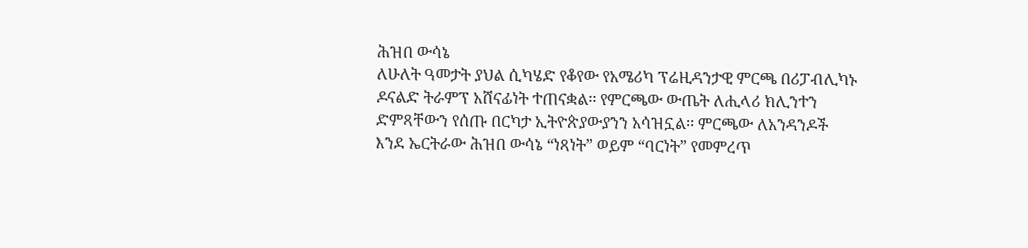ሕዝበ ውሳኔ
ለሁለት ዓመታት ያህል ሲካሄድ የቆየው የአሜሪካ ፕሬዚዳንታዊ ምርጫ በሪፓብሊካኑ ዶናልድ ትራምፕ አሸናፊነት ተጠናቋል፡፡ የምርጫው ውጤት ለሒላሪ ክሊንተን ድምጻቸውን የሰጡ በርካታ ኢትዮጵያውያንን አሳዝኗል፡፡ ምርጫው ለአንዳንዶች እንደ ኤርትራው ሕዝበ ውሳኔ “ነጻነት” ወይም “ባርነት” የመምረጥ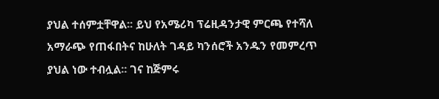ያህል ተሰምቷቸዋል፡፡ ይህ የአሜሪካ ፕሬዚዳንታዊ ምርጫ የተሻለ አማራጭ የጠፋበትና ከሁለት ገዳይ ካንሰሮች አንዱን የመምረጥ ያህል ነው ተብሏል፡፡ ገና ከጅምሩ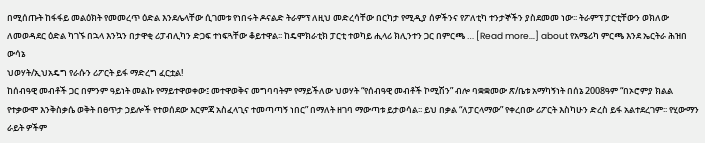በሚሰጡት ከፋፋይ መልዕክት የመመረጥ ዕድል እንደሌላቸው ሲገመቱ የነበሩት ዶናልድ ትራምፕ ለዚህ መድረሳቸው በርካታ የሚዲያ ሰዎችንና የፖለቲካ ተንታኞችን ያስደመመ ነው፡፡ ትራምፕ ፓርቲቸውን ወክለው ለመወዳደር ዕድል ካገኙ በኋላ እንኳን በታዋቂ ሪፓብሊካን ድጋፍ ተነፍጓቸው ቆይተዋል፡፡ ከዴሞክራቲክ ፓርቲ ተወካይ ሒላሪ ክሊንተን ጋር በምርጫ … [Read more...] about የአሜሪካ ምርጫ እንደ ኤርትራ ሕዝበ ውሳኔ
ህወሃት/ኢህአዴግ የራሱን ሪፖርት ይፋ ማድረግ ፈርቷል!
ከሰብዓዊ መብቶች ጋር በምንም ዓይነት መልኩ የማይተዋወቀው፤ መተዋወቅና መግባባትም የማይችለው ህወሃት “የሰብዓዊ መብቶች ኮሚሽን” ብሎ ባቋቋመው ጽ/ቤቱ አማካኝነት በሰኔ 2008ዓም “በኦሮምያ ክልል የተቃውሞ እንቅስቃሴ ወቅት በፀጥታ ኃይሎች የተወሰደው እርምጃ አስፈላጊና ተመጣጣኝ ነበር” በማለት ዘገባ ማውጣቱ ይታወሳል፡፡ ይህ በቃል “ለፓርላማው” የቀረበው ሪፖርት እስካሁን ድረስ ይፋ አልተደረገም፡፡ የሂውማን ራይት ዎችም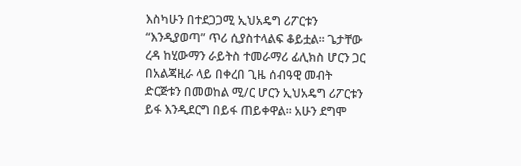እስካሁን በተደጋጋሚ ኢህአዴግ ሪፖርቱን “እንዲያወጣ” ጥሪ ሲያስተላልፍ ቆይቷል፡፡ ጌታቸው ረዳ ከሂውማን ራይትስ ተመራማሪ ፊሊክስ ሆርን ጋር በአልጃዚራ ላይ በቀረበ ጊዜ ሰብዓዊ መብት ድርጅቱን በመወከል ሚ/ር ሆርን ኢህአዴግ ሪፖርቱን ይፋ እንዲደርግ በይፋ ጠይቀዋል፡፡ አሁን ደግሞ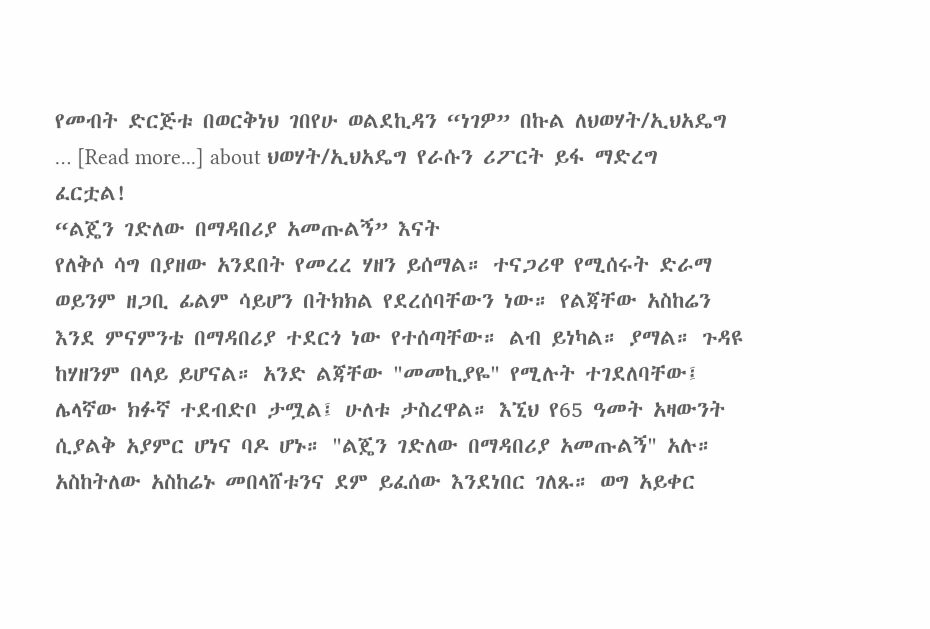የመብት ድርጅቱ በወርቅነህ ገበየሁ ወልደኪዳን “ነገዎ” በኩል ለህወሃት/ኢህአዴግ … [Read more...] about ህወሃት/ኢህአዴግ የራሱን ሪፖርት ይፋ ማድረግ ፈርቷል!
“ልጄን ገድለው በማዳበሪያ አመጡልኝ” እናት
የለቅሶ ሳግ በያዘው አንደበት የመረረ ሃዘን ይሰማል። ተናጋሪዋ የሚሰሩት ድራማ ወይንም ዘጋቢ ፊልም ሳይሆን በትክክል የደረሰባቸውን ነው። የልጃቸው አስከሬን እንደ ምናምንቴ በማዳበሪያ ተደርጎ ነው የተሰጣቸው። ልብ ይነካል። ያማል። ጉዳዩ ከሃዘንም በላይ ይሆናል። አንድ ልጃቸው "መመኪያዬ" የሚሉት ተገደለባቸው፤ ሌላኛው ክፉኛ ተደብድቦ ታሟል፤ ሁለቱ ታስረዋል። እኚህ የ65 ዓመት አዛውንት ሲያልቅ አያምር ሆነና ባዶ ሆኑ። "ልጄን ገድለው በማዳበሪያ አመጡልኝ" አሉ። አስከትለው አስከሬኑ መበላሸቱንና ደም ይፈሰው እንደነበር ገለጹ። ወግ አይቀር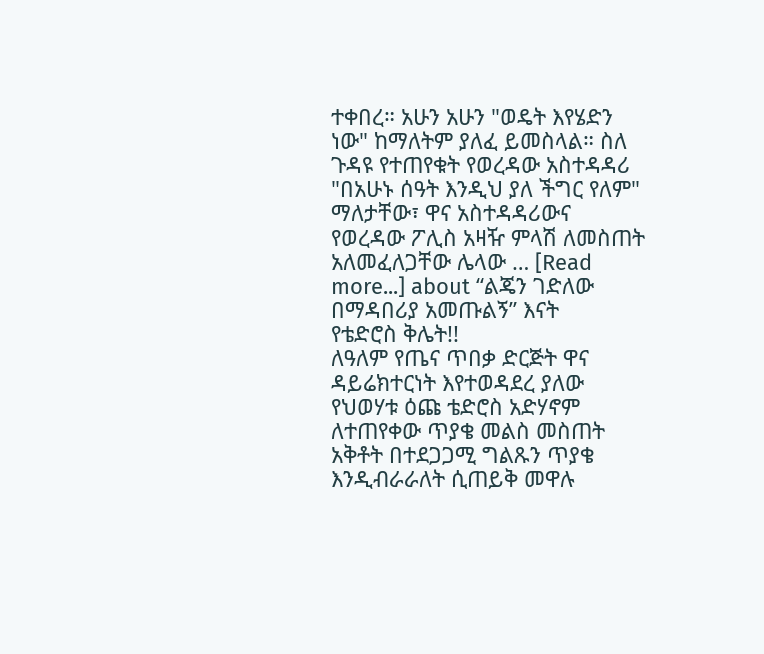ተቀበረ። አሁን አሁን "ወዴት እየሄድን ነው" ከማለትም ያለፈ ይመስላል። ስለ ጉዳዩ የተጠየቁት የወረዳው አስተዳዳሪ "በአሁኑ ሰዓት እንዲህ ያለ ችግር የለም" ማለታቸው፣ ዋና አስተዳዳሪውና የወረዳው ፖሊስ አዛዥ ምላሽ ለመስጠት አለመፈለጋቸው ሌላው … [Read more...] about “ልጄን ገድለው በማዳበሪያ አመጡልኝ” እናት
የቴድሮስ ቅሌት!!
ለዓለም የጤና ጥበቃ ድርጅት ዋና ዳይሬክተርነት እየተወዳደረ ያለው የህወሃቱ ዕጩ ቴድሮስ አድሃኖም ለተጠየቀው ጥያቄ መልስ መስጠት አቅቶት በተደጋጋሚ ግልጹን ጥያቄ እንዲብራራለት ሲጠይቅ መዋሉ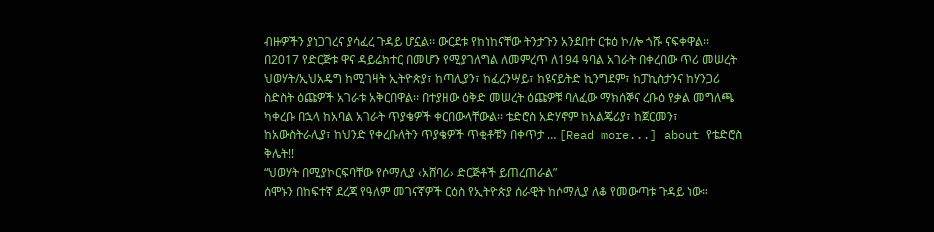ብዙዎችን ያነጋገረና ያሳፈረ ጉዳይ ሆኗል፡፡ ውርደቱ የከነከናቸው ትንታጉን አንደበተ ርቱዕ ኮ/ሎ ጎሹ ናፍቀዋል፡፡ በ2017 የድርጅቱ ዋና ዳይሬክተር በመሆን የሚያገለግል ለመምረጥ ለ194 ዓባል አገራት በቀረበው ጥሪ መሠረት ህወሃት/ኢህአዴግ ከሚገዛት ኢትዮጵያ፣ ከጣሊያን፣ ከፈረንሣይ፣ ከዩናይትድ ኪንግደም፣ ከፓኪስታንና ከሃንጋሪ ስድስት ዕጩዎች አገራቱ አቅርበዋል፡፡ በተያዘው ዕቅድ መሠረት ዕጩዎቹ ባለፈው ማክሰኞና ረቡዕ የቃል መግለጫ ካቀረቡ በኋላ ከአባል አገራት ጥያቄዎች ቀርበውላቸውል፡፡ ቴድሮስ አድሃኖም ከአልጄሪያ፣ ከጀርመን፣ ከአውስትራሊያ፣ ከህንድ የቀረቡለትን ጥያቄዎች ጥቂቶቹን በቀጥታ … [Read more...] about የቴድሮስ ቅሌት!!
“ህወሃት በሚያኮርፍባቸው የሶማሊያ ‹አሸባሪ› ድርጅቶች ይጠረጠራል”
ሰሞኑን በከፍተኛ ደረጃ የዓለም መገናኛዎች ርዕስ የኢትዮጵያ ሰራዊት ከሶማሊያ ለቆ የመውጣቱ ጉዳይ ነው።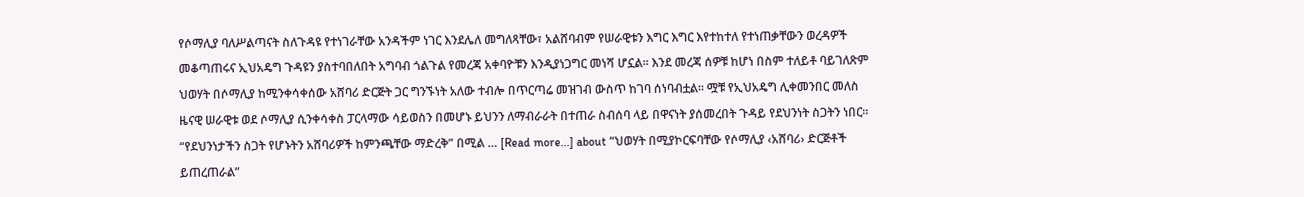የሶማሊያ ባለሥልጣናት ስለጉዳዩ የተነገራቸው አንዳችም ነገር እንደሌለ መግለጻቸው፣ አልሸባብም የሠራዊቱን እግር እግር እየተከተለ የተነጠቃቸውን ወረዳዎች መቆጣጠሩና ኢህአዴግ ጉዳዩን ያስተባበለበት አግባብ ጎልጉል የመረጃ አቀባዮቹን እንዲያነጋግር መነሻ ሆኗል። እንደ መረጃ ሰዎቹ ከሆነ በስም ተለይቶ ባይገለጽም ህወሃት በሶማሊያ ከሚንቀሳቀሰው አሸባሪ ድርጅት ጋር ግንኙነት አለው ተብሎ በጥርጣሬ መዝገብ ውስጥ ከገባ ሰነባብቷል። ሟቹ የኢህአዴግ ሊቀመንበር መለስ ዜናዊ ሠራዊቱ ወደ ሶማሊያ ሲንቀሳቀስ ፓርላማው ሳይወስን በመሆኑ ይህንን ለማብራራት በተጠራ ስብሰባ ላይ በዋናነት ያሰመረበት ጉዳይ የደህንነት ስጋትን ነበር። “የደህንነታችን ስጋት የሆኑትን አሸባሪዎች ከምንጫቸው ማድረቅ” በሚል … [Read more...] about “ህወሃት በሚያኮርፍባቸው የሶማሊያ ‹አሸባሪ› ድርጅቶች ይጠረጠራል”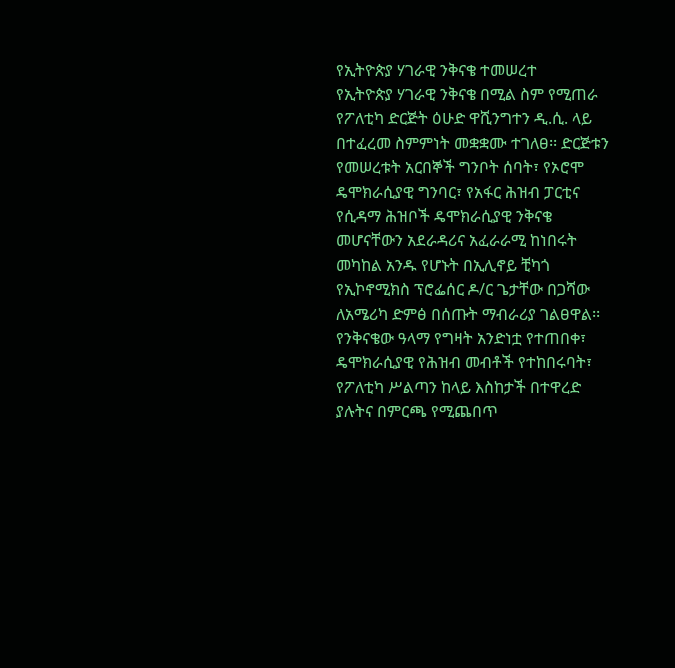የኢትዮጵያ ሃገራዊ ንቅናቄ ተመሠረተ
የኢትዮጵያ ሃገራዊ ንቅናቄ በሚል ስም የሚጠራ የፖለቲካ ድርጅት ዕሁድ ዋሺንግተን ዲ.ሲ. ላይ በተፈረመ ስምምነት መቋቋሙ ተገለፀ፡፡ ድርጅቱን የመሠረቱት አርበኞች ግንቦት ሰባት፣ የኦሮሞ ዴሞክራሲያዊ ግንባር፣ የአፋር ሕዝብ ፓርቲና የሲዳማ ሕዝቦች ዴሞክራሲያዊ ንቅናቄ መሆናቸውን አደራዳሪና አፈራራሚ ከነበሩት መካከል አንዱ የሆኑት በኢሊኖይ ቺካጎ የኢኮኖሚክስ ፕሮፌሰር ዶ/ር ጌታቸው በጋሻው ለአሜሪካ ድምፅ በሰጡት ማብራሪያ ገልፀዋል፡፡ የንቅናቄው ዓላማ የግዛት አንድነቷ የተጠበቀ፣ ዴሞክራሲያዊ የሕዝብ መብቶች የተከበሩባት፣ የፖለቲካ ሥልጣን ከላይ እስከታች በተዋረድ ያሉትና በምርጫ የሚጨበጥ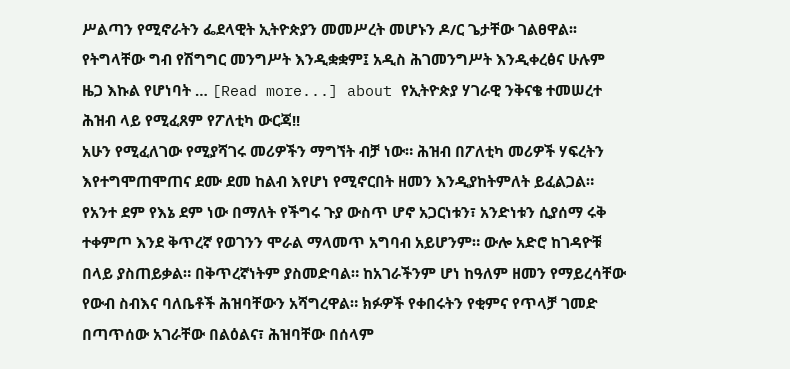ሥልጣን የሚኖራትን ፌደላዊት ኢትዮጵያን መመሥረት መሆኑን ዶ/ር ጌታቸው ገልፀዋል፡፡ የትግላቸው ግብ የሽግግር መንግሥት እንዲቋቋም፤ አዲስ ሕገመንግሥት እንዲቀረፅና ሁሉም ዜጋ እኩል የሆነባት … [Read more...] about የኢትዮጵያ ሃገራዊ ንቅናቄ ተመሠረተ
ሕዝብ ላይ የሚፈጸም የፖለቲካ ውርጃ!!
አሁን የሚፈለገው የሚያሻገሩ መሪዎችን ማግኘት ብቻ ነው። ሕዝብ በፖለቲካ መሪዎች ሃፍረትን እየተግሞጠሞጠና ደሙ ደመ ከልብ እየሆነ የሚኖርበት ዘመን እንዲያከትምለት ይፈልጋል። የአንተ ደም የእኔ ደም ነው በማለት የችግሩ ጉያ ውስጥ ሆኖ አጋርነቱን፣ አንድነቱን ሲያሰማ ሩቅ ተቀምጦ እንደ ቅጥረኛ የወገንን ሞራል ማላመጥ አግባብ አይሆንም። ውሎ አድሮ ከገዳዮቹ በላይ ያስጠይቃል። በቅጥረኛነትም ያስመድባል። ከአገራችንም ሆነ ከዓለም ዘመን የማይረሳቸው የውብ ስብእና ባለቤቶች ሕዝባቸውን አሻግረዋል። ክፉዎች የቀበሩትን የቂምና የጥላቻ ገመድ በጣጥሰው አገራቸው በልዕልና፣ ሕዝባቸው በሰላም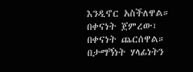እንዲኖር አስችለዋል። በቀናነት ጀምረው፣ በቀናነት ጨርሰዋል። በታማኝነት ሃላፊነትን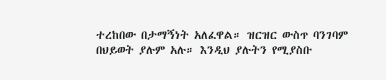ተረከበው በታማኝነት አለፈዋል። ዝርዝር ውስጥ ባንገባም በህይወት ያሉም አሉ። እንዲህ ያሉትን የሚያስቡ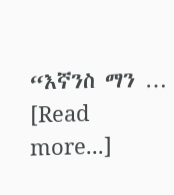“እኛንስ ማን … [Read more...]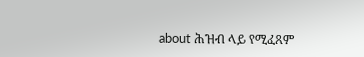about ሕዝብ ላይ የሚፈጸም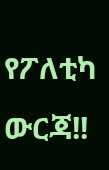የፖለቲካ ውርጃ!!